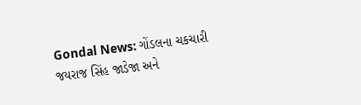Gondal News: ગોંડલના ચકચારી જયરાજ સિંહ જાડેજા અને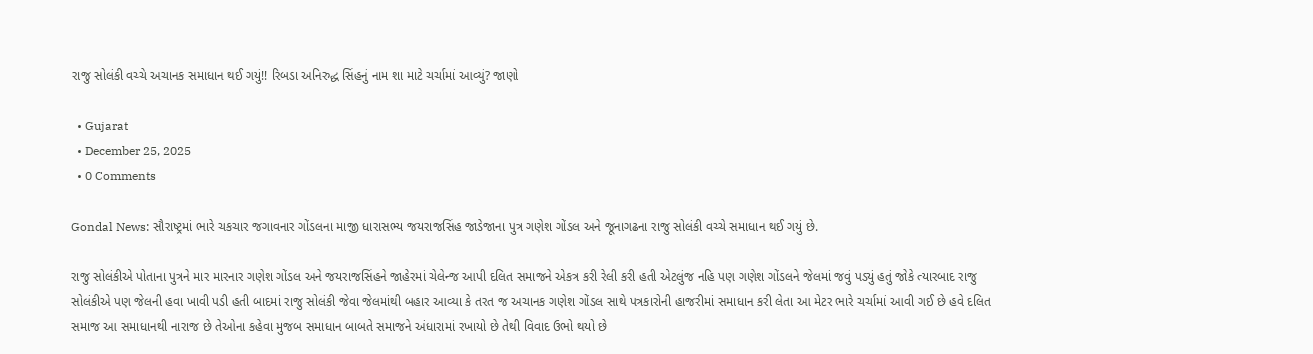રાજુ સોલંકી વચ્ચે અચાનક સમાધાન થઈ ગયું!! રિબડા અનિરુદ્ધ સિંહનું નામ શા માટે ચર્ચામાં આવ્યું? જાણો

  • Gujarat
  • December 25, 2025
  • 0 Comments

Gondal News: સૌરાષ્ટ્રમાં ભારે ચકચાર જગાવનાર ગોંડલના માજી ધારાસભ્ય જયરાજસિંહ જાડેજાના પુત્ર ગણેશ ગોંડલ અને જૂનાગઢના રાજુ સોલંકી વચ્ચે સમાધાન થઈ ગયું છે.

રાજુ સોલંકીએ પોતાના પુત્રને માર મારનાર ગણેશ ગોંડલ અને જયરાજસિંહને જાહેરમાં ચેલેન્જ આપી દલિત સમાજને એકત્ર કરી રેલી કરી હતી એટલુંજ નહિ પણ ગણેશ ગોંડલને જેલમાં જવું પડ્યું હતું જોકે ત્યારબાદ રાજુ સોલંકીએ પણ જેલની હવા ખાવી પડી હતી બાદમાં રાજુ સોલંકી જેવા જેલમાંથી બહાર આવ્યા કે તરત જ અચાનક ગણેશ ગોંડલ સાથે પત્રકારોની હાજરીમાં સમાધાન કરી લેતા આ મેટર ભારે ચર્ચામાં આવી ગઈ છે હવે દલિત સમાજ આ સમાધાનથી નારાજ છે તેઓના કહેવા મુજબ સમાધાન બાબતે સમાજને અંધારામાં રખાયો છે તેથી વિવાદ ઉભો થયો છે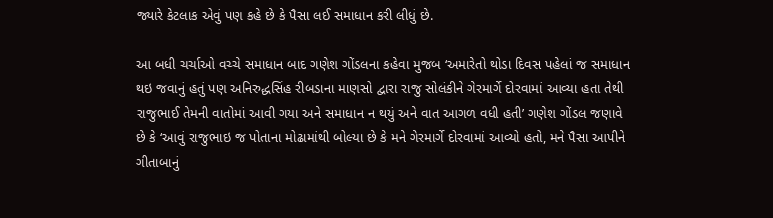જ્યારે કેટલાક એવું પણ કહે છે કે પૈસા લઈ સમાધાન કરી લીધું છે.

આ બધી ચર્ચાઓ વચ્ચે સમાધાન બાદ ગણેશ ગોંડલના કહેવા મુજબ ‘અમારેતો થોડા દિવસ પહેલાં જ સમાધાન થઇ જવાનું હતું પણ અનિરુદ્ધસિંહ રીબડાના માણસો દ્વારા રાજુ સોલંકીને ગેરમાર્ગે દોરવામાં આવ્યા હતા તેથી રાજુભાઈ તેમની વાતોમાં આવી ગયા અને સમાધાન ન થયું અને વાત આગળ વધી હતી’ ગણેશ ગોંડલ જણાવે છે કે ‘આવું રાજુભાઇ જ પોતાના મોઢામાંથી બોલ્યા છે કે મને ગેરમાર્ગે દોરવામાં આવ્યો હતો, મને પૈસા આપીને ગીતાબાનું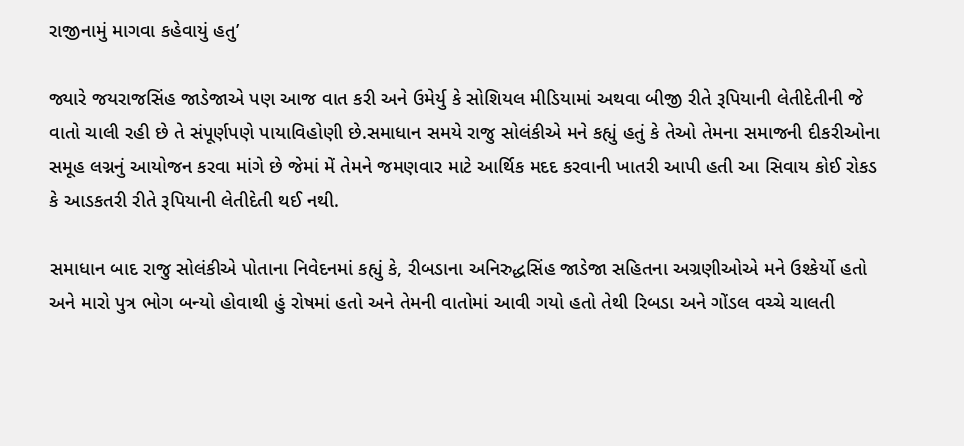રાજીનામું માગવા કહેવાયું હતુ’

જ્યારે જયરાજસિંહ જાડેજાએ પણ આજ વાત કરી અને ઉમેર્યુ કે સોશિયલ મીડિયામાં અથવા બીજી રીતે રૂપિયાની લેતીદેતીની જે વાતો ચાલી રહી છે તે સંપૂર્ણપણે પાયાવિહોણી છે.સમાધાન સમયે રાજુ સોલંકીએ મને કહ્યું હતું કે તેઓ તેમના સમાજની દીકરીઓના સમૂહ લગ્નનું આયોજન કરવા માંગે છે જેમાં મેં તેમને જમણવાર માટે આર્થિક મદદ કરવાની ખાતરી આપી હતી આ સિવાય કોઈ રોકડ કે આડકતરી રીતે રૂપિયાની લેતીદેતી થઈ નથી.

સમાધાન બાદ રાજુ સોલંકીએ પોતાના નિવેદનમાં કહ્યું કે, રીબડાના અનિરુદ્ધસિંહ જાડેજા સહિતના અગ્રણીઓએ મને ઉશ્કેર્યો હતો અને મારો પુત્ર ભોગ બન્યો હોવાથી હું રોષમાં હતો અને તેમની વાતોમાં આવી ગયો હતો તેથી રિબડા અને ગોંડલ વચ્ચે ચાલતી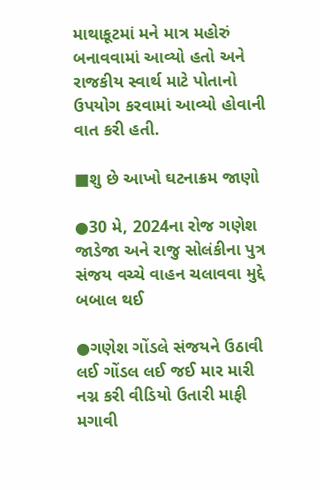માથાકૂટમાં મને માત્ર મહોરું બનાવવામાં આવ્યો હતો અને રાજકીય સ્વાર્થ માટે પોતાનો ઉપયોગ કરવામાં આવ્યો હોવાની વાત કરી હતી.

■શુ છે આખો ઘટનાક્રમ જાણો

●30 મે, 2024ના રોજ ગણેશ જાડેજા અને રાજુ સોલંકીના પુત્ર સંજય વચ્ચે વાહન ચલાવવા મુદ્દે બબાલ થઈ

●ગણેશ ગોંડલે સંજયને ઉઠાવી લઈ ગોંડલ લઈ જઈ માર મારી નગ્ન કરી વીડિયો ઉતારી માફી મગાવી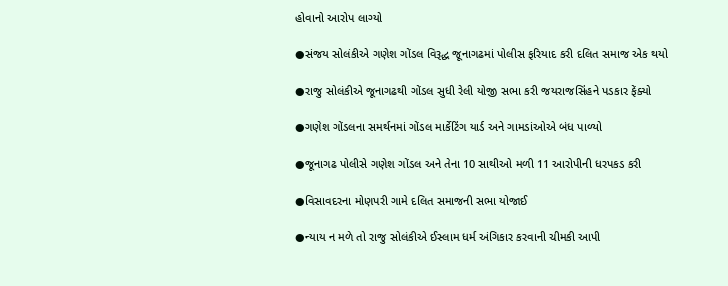હોવાનો આરોપ લાગ્યો

●સંજય સોલંકીએ ગણેશ ગોંડલ વિરૂદ્ધ જૂનાગઢમાં પોલીસ ફરિયાદ કરી દલિત સમાજ એક થયો

●રાજુ સોલંકીએ જૂનાગઢથી ગોંડલ સુધી રેલી યોજી સભા કરી જયરાજસિંહને પડકાર ફેંક્યો

●ગણેશ ગોંડલના સમર્થનમાં ગોંડલ માર્કેટિંગ યાર્ડ અને ગામડાંઓએ બંધ પાળ્યો

●જૂનાગઢ પોલીસે ગણેશ ગોંડલ અને તેના 10 સાથીઓ મળી 11 આરોપીની ધરપકડ કરી

●વિસાવદરના મોણપરી ગામે દલિત સમાજની સભા યોજાઈ

●ન્યાય ન મળે તો રાજુ સોલંકીએ ઈસ્લામ ધર્મ અંગિકાર કરવાની ચીમકી આપી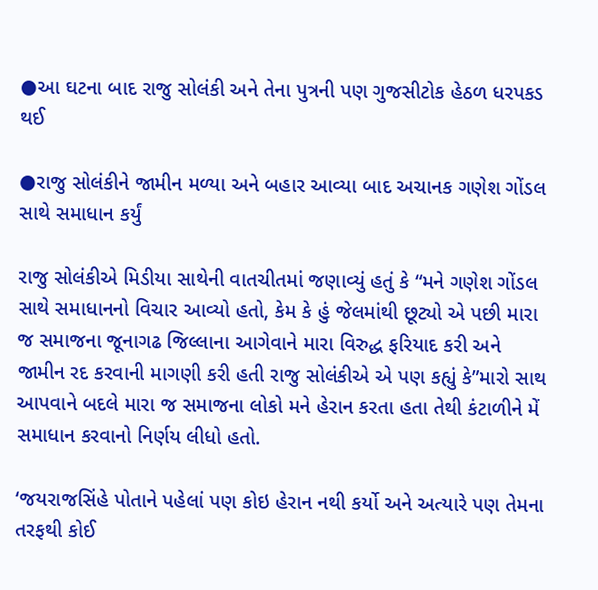●આ ઘટના બાદ રાજુ સોલંકી અને તેના પુત્રની પણ ગુજસીટોક હેઠળ ધરપકડ થઈ

●રાજુ સોલંકીને જામીન મળ્યા અને બહાર આવ્યા બાદ અચાનક ગણેશ ગોંડલ સાથે સમાધાન કર્યું

રાજુ સોલંકીએ મિડીયા સાથેની વાતચીતમાં જણાવ્યું હતું કે “મને ગણેશ ગોંડલ સાથે સમાધાનનો વિચાર આવ્યો હતો, કેમ કે હું જેલમાંથી છૂટ્યો એ પછી મારા જ સમાજના જૂનાગઢ જિલ્લાના આગેવાને મારા વિરુદ્ધ ફરિયાદ કરી અને જામીન રદ કરવાની માગણી કરી હતી રાજુ સોલંકીએ એ પણ કહ્યું કે”મારો સાથ આપવાને બદલે મારા જ સમાજના લોકો મને હેરાન કરતા હતા તેથી કંટાળીને મેં સમાધાન કરવાનો નિર્ણય લીધો હતો.

‘જયરાજસિંહે પોતાને પહેલાં પણ કોઇ હેરાન નથી કર્યો અને અત્યારે પણ તેમના તરફથી કોઈ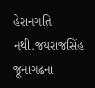હેરાનગતિ નથી.જયરાજસિંહ જૂનાગઢના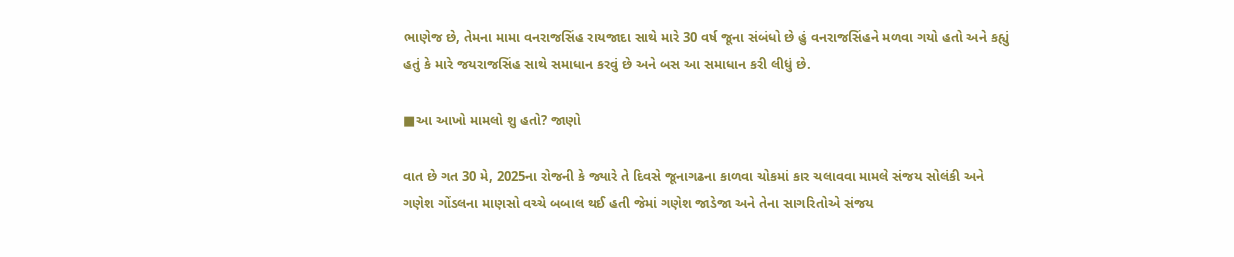ભાણેજ છે, તેમના મામા વનરાજસિંહ રાયજાદા સાથે મારે 30 વર્ષ જૂના સંબંધો છે હું વનરાજસિંહને મળવા ગયો હતો અને કહ્યું હતું કે મારે જયરાજસિંહ સાથે સમાધાન કરવું છે અને બસ આ સમાધાન કરી લીધું છે.

■આ આખો મામલો શુ હતો? જાણો

વાત છે ગત 30 મે, 2025ના રોજની કે જ્યારે તે દિવસે જૂનાગઢના કાળવા ચોકમાં કાર ચલાવવા મામલે સંજય સોલંકી અને ગણેશ ગોંડલના માણસો વચ્ચે બબાલ થઈ હતી જેમાં ગણેશ જાડેજા અને તેના સાગરિતોએ સંજય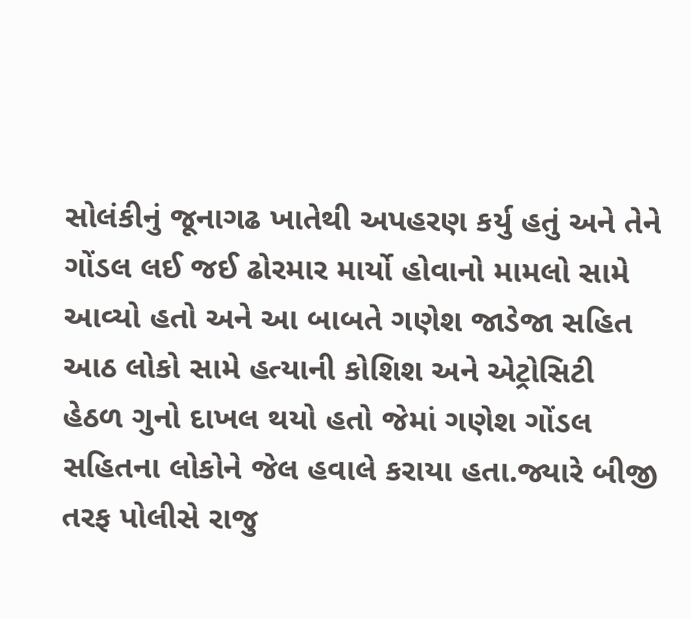સોલંકીનું જૂનાગઢ ખાતેથી અપહરણ કર્યુ હતું અને તેને ગોંડલ લઈ જઈ ઢોરમાર માર્યો હોવાનો મામલો સામે આવ્યો હતો અને આ બાબતે ગણેશ જાડેજા સહિત આઠ લોકો સામે હત્યાની કોશિશ અને એટ્રોસિટી હેઠળ ગુનો દાખલ થયો હતો જેમાં ગણેશ ગોંડલ સહિતના લોકોને જેલ હવાલે કરાયા હતા.જ્યારે બીજી તરફ પોલીસે રાજુ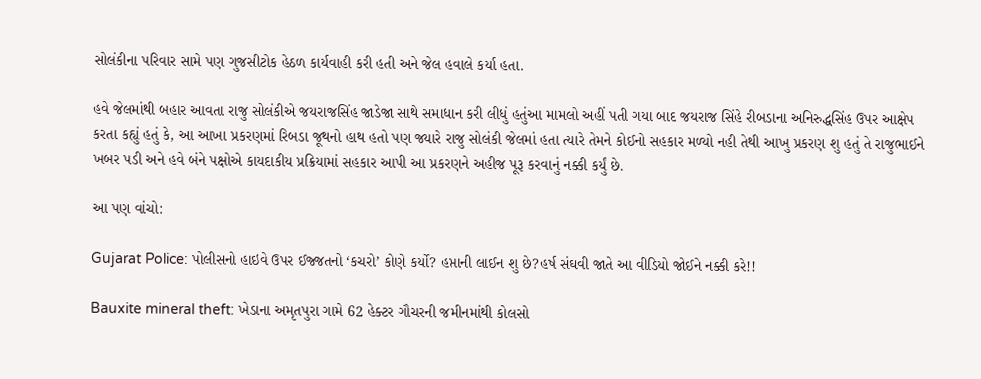સોલંકીના પરિવાર સામે પણ ગુજસીટોક હેઠળ કાર્યવાહી કરી હતી અને જેલ હવાલે કર્યા હતા.

હવે જેલમાંથી બહાર આવતા રાજુ સોલંકીએ જયરાજસિંહ જાડેજા સાથે સમાધાન કરી લીધું હતુંઆ મામલો અહીં પતી ગયા બાદ જયરાજ સિંહે રીબડાના અનિરુદ્ધસિંહ ઉપર આક્ષેપ કરતા કહ્યું હતું કે, આ આખા પ્રકરણમાં રિબડા જૂથનો હાથ હતો પણ જ્યારે રાજુ સોલંકી જેલમાં હતા ત્યારે તેમને કોઈનો સહકાર મળ્યો નહી તેથી આખુ પ્રકરણ શુ હતું તે રાજુભાઈને ખબર પડી અને હવે બંને પક્ષોએ કાયદાકીય પ્રક્રિયામાં સહકાર આપી આ પ્રકરણને અહીજ પૂરૂ કરવાનું નક્કી કર્યું છે.

આ પણ વાંચો:

Gujarat Police: પોલીસનો હાઇવે ઉપર ઈજ્જતનો ‘કચરો’ કોણે કર્યો? હપ્તાની લાઈન શુ છે?હર્ષ સંઘવી જાતે આ વીડિયો જોઈને નક્કી કરે!!

Bauxite mineral theft: ખેડાના અમૃતપુરા ગામે 62 હેક્ટર ગૌચરની જમીનમાંથી કોલસો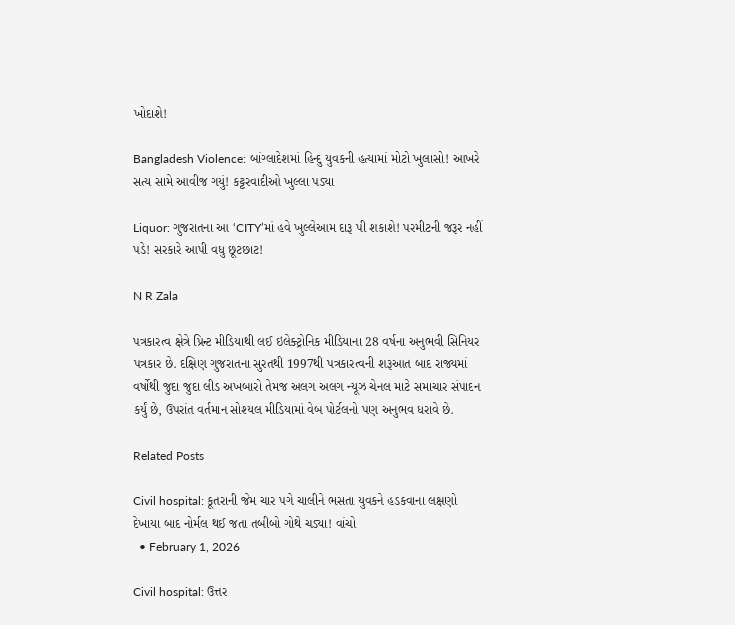ખોદાશે!

Bangladesh Violence: બાંગ્લાદેશમાં હિન્દુ યુવકની હત્યામાં મોટો ખુલાસો! આખરે સત્ય સામે આવીજ ગયું! કટ્ટરવાદીઓ ખુલ્લા પડ્યા

Liquor: ગુજરાતના આ ‘CITY’માં હવે ખુલ્લેઆમ દારૂ પી શકાશે! પરમીટની જરૂર નહીં પડે! સરકારે આપી વધુ છૂટછાટ!

N R Zala

પત્રકારત્વ ક્ષેત્રે પ્રિન્ટ મીડિયાથી લઈ ઇલેક્ટ્રોનિક મીડિયાના 28 વર્ષના અનુભવી સિનિયર પત્રકાર છે. દક્ષિણ ગુજરાતના સુરતથી 1997થી પત્રકારત્વની શરૂઆત બાદ રાજ્યમાં વર્ષોથી જુદા જુદા લીડ અખબારો તેમજ અલગ અલગ ન્યૂઝ ચેનલ માટે સમાચાર સંપાદન કર્યું છે, ઉપરાંત વર્તમાન સોશ્યલ મીડિયામાં વેબ પોર્ટલનો પણ અનુભવ ધરાવે છે.

Related Posts

Civil hospital: કૂતરાની જેમ ચાર પગે ચાલીને ભસતા યુવકને હડકવાના લક્ષણો દેખાયા બાદ નોર્મલ થઈ જતા તબીબો ગોથે ચડ્યા! વાંચો
  • February 1, 2026

Civil hospital: ઉત્તર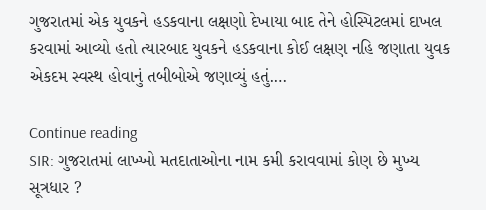ગુજરાતમાં એક યુવકને હડકવાના લક્ષણો દેખાયા બાદ તેને હોસ્પિટલમાં દાખલ કરવામાં આવ્યો હતો ત્યારબાદ યુવકને હડકવાના કોઈ લક્ષણ નહિ જણાતા યુવક એકદમ સ્વસ્થ હોવાનું તબીબોએ જણાવ્યું હતું.…

Continue reading
SIR: ગુજરાતમાં લાખ્ખો મતદાતાઓના નામ કમી કરાવવામાં કોણ છે મુખ્ય સૂત્રધાર ?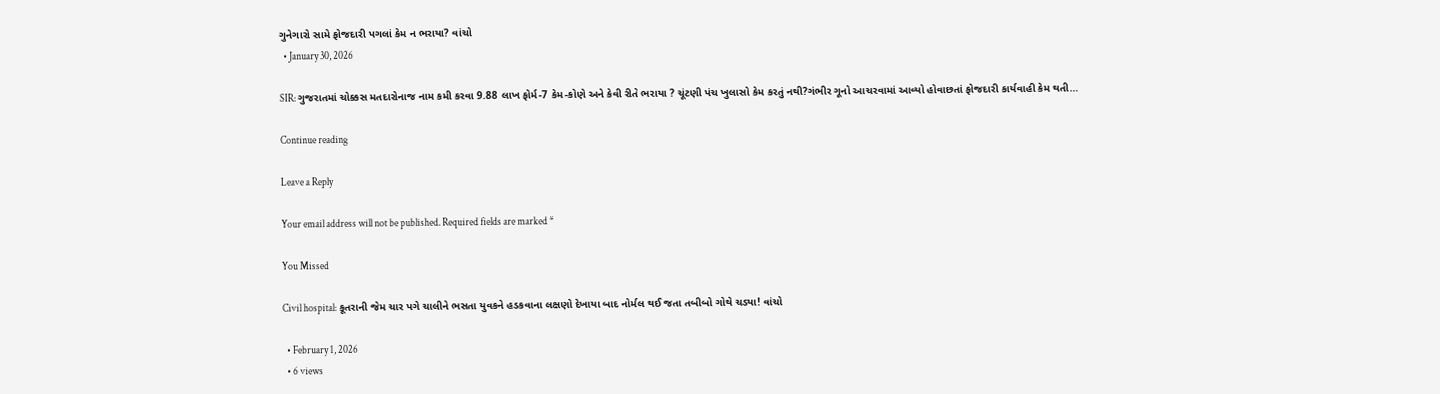ગુનેગારો સામે ફોજદારી પગલાં કેમ ન ભરાયા? વાંચો
  • January 30, 2026

SIR: ગુજરાતમાં ચોક્કસ મતદારોનાજ નામ કમી કરવા 9.88 લાખ ફોર્મ-7 કેમ-કોણે અને કેવી રીતે ભરાયા ? ચૂંટણી પંચ ખુલાસો કેમ કરતું નથી?ગંભીર ગૂનો આચરવામાં આવ્યો હોવાછતાં ફોજદારી કાર્યવાહી કેમ થતી…

Continue reading

Leave a Reply

Your email address will not be published. Required fields are marked *

You Missed

Civil hospital: કૂતરાની જેમ ચાર પગે ચાલીને ભસતા યુવકને હડકવાના લક્ષણો દેખાયા બાદ નોર્મલ થઈ જતા તબીબો ગોથે ચડ્યા! વાંચો

  • February 1, 2026
  • 6 views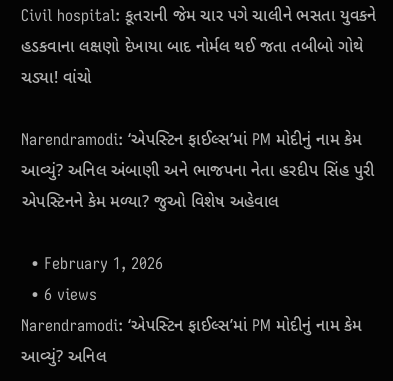Civil hospital: કૂતરાની જેમ ચાર પગે ચાલીને ભસતા યુવકને હડકવાના લક્ષણો દેખાયા બાદ નોર્મલ થઈ જતા તબીબો ગોથે ચડ્યા! વાંચો

Narendramodi: ‘એપસ્ટિન ફાઈલ્સ’માં PM મોદીનું નામ કેમ આવ્યું? અનિલ અંબાણી અને ભાજપના નેતા હરદીપ સિંહ પુરી એપસ્ટિનને કેમ મળ્યા? જુઓ વિશેષ અહેવાલ

  • February 1, 2026
  • 6 views
Narendramodi: ‘એપસ્ટિન ફાઈલ્સ’માં PM મોદીનું નામ કેમ આવ્યું? અનિલ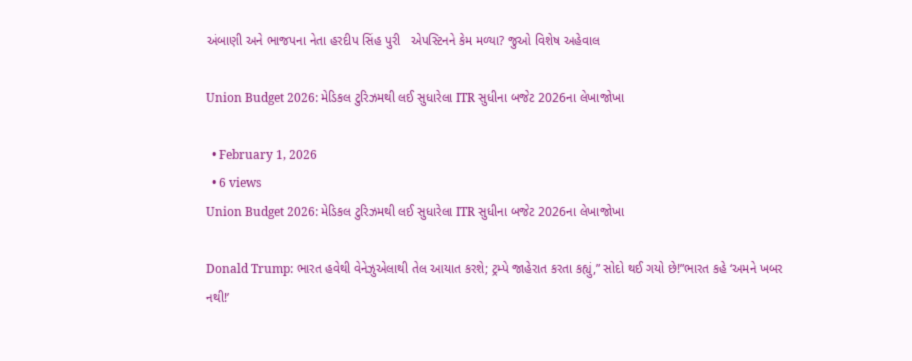અંબાણી અને ભાજપના નેતા હરદીપ સિંહ પુરી   એપસ્ટિનને કેમ મળ્યા? જુઓ વિશેષ અહેવાલ

Union Budget 2026: મેડિકલ ટુરિઝમથી લઈ સુધારેલા ITR સુધીના બજેટ 2026ના લેખાજોખા

  • February 1, 2026
  • 6 views
Union Budget 2026: મેડિકલ ટુરિઝમથી લઈ સુધારેલા ITR સુધીના બજેટ 2026ના લેખાજોખા

Donald Trump: ભારત હવેથી વેનેઝુએલાથી તેલ આયાત કરશે; ટ્રમ્પે જાહેરાત કરતા કહ્યું,” સોદો થઈ ગયો છે!”ભારત કહે ‘અમને ખબર નથી!’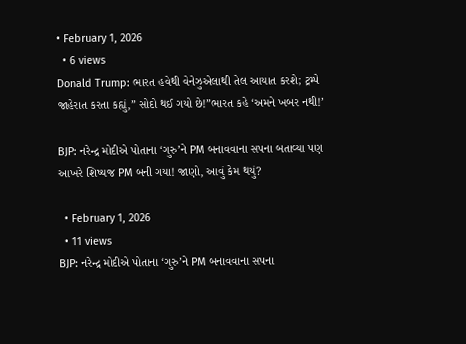• February 1, 2026
  • 6 views
Donald Trump: ભારત હવેથી વેનેઝુએલાથી તેલ આયાત કરશે; ટ્રમ્પે જાહેરાત કરતા કહ્યું,” સોદો થઈ ગયો છે!”ભારત કહે ‘અમને ખબર નથી!’

BJP: નરેન્દ્ર મોદીએ પોતાના ‘ગુરુ’ને PM બનાવવાના સપના બતાવ્યા પણ આખરે શિષ્યજ PM બની ગયા! જાણો, આવું કેમ થયું?

  • February 1, 2026
  • 11 views
BJP: નરેન્દ્ર મોદીએ પોતાના ‘ગુરુ’ને PM બનાવવાના સપના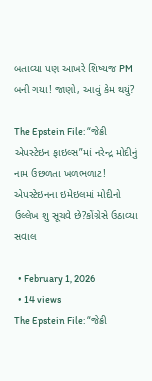બતાવ્યા પણ આખરે શિષ્યજ PM બની ગયા! જાણો, આવું કેમ થયું?

The Epstein File: “જેક્રી એપસ્ટેઇન ફાઇલ્સ”માં નરેન્દ્ર મોદીનું નામ ઉછળતા ખળભળાટ! એપસ્ટેઇનના ઇમેઇલમાં મોદીનો ઉલ્લેખ શુ સૂચવે છે?કોંગ્રેસે ઉઠાવ્યા સવાલ

  • February 1, 2026
  • 14 views
The Epstein File: “જેક્રી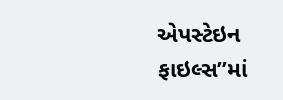એપસ્ટેઇન ફાઇલ્સ”માં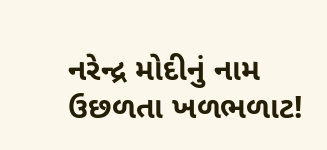નરેન્દ્ર મોદીનું નામ ઉછળતા ખળભળાટ!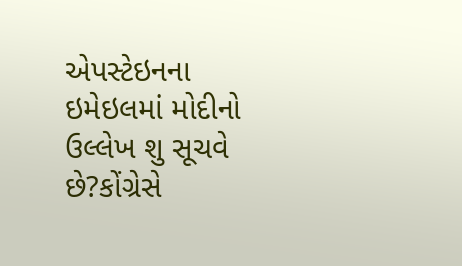એપસ્ટેઇનના ઇમેઇલમાં મોદીનો ઉલ્લેખ શુ સૂચવે છે?કોંગ્રેસે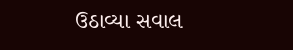ઉઠાવ્યા સવાલ